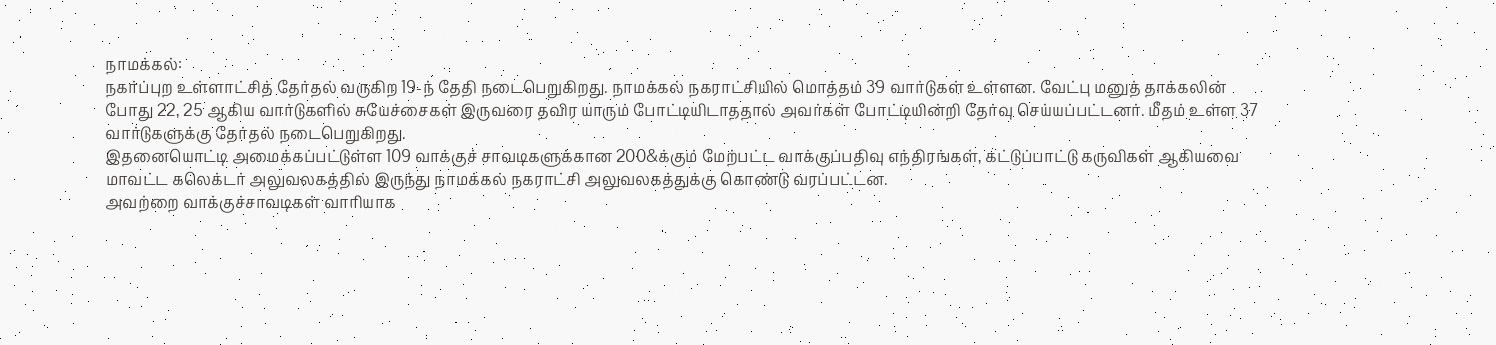நாமக்கல்:
நகர்ப்புற உள்ளாட்சித் தேர்தல் வருகிற 19-ந் தேதி நடைபெறுகிறது. நாமக்கல் நகராட்சியில் மொத்தம் 39 வார்டுகள் உள்ளன. வேட்பு மனுத் தாக்கலின் போது 22, 25 ஆகிய வார்டுகளில் சுயேச்சைகள் இருவரை தவிர யாரும் போட்டியிடாததால் அவர்கள் போட்டியின்றி தேர்வு செய்யப்பட்டனர். மீதம் உள்ள 37 வார்டுகளுக்கு தேர்தல் நடைபெறுகிறது.
இதனையொட்டி அமைக்கப்பட்டுள்ள 109 வாக்குச் சாவடிகளுக்கான 200&க்கும் மேற்பட்ட வாக்குப்பதிவு எந்திரங்கள், கட்டுப்பாட்டு கருவிகள் ஆகியவை மாவட்ட கலெக்டர் அலுவலகத்தில் இருந்து நாமக்கல் நகராட்சி அலுவலகத்துக்கு கொண்டு வரப்பட்டன.
அவற்றை வாக்குச்சாவடிகள் வாரியாக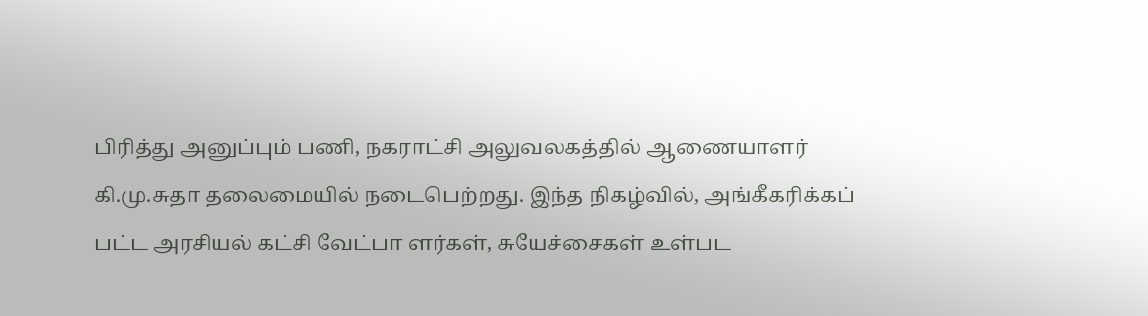பிரித்து அனுப்பும் பணி, நகராட்சி அலுவலகத்தில் ஆணையாளர் கி.மு.சுதா தலைமையில் நடைபெற்றது. இந்த நிகழ்வில், அங்கீகரிக்கப் பட்ட அரசியல் கட்சி வேட்பா ளர்கள், சுயேச்சைகள் உள்பட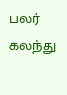பலர் கலந்து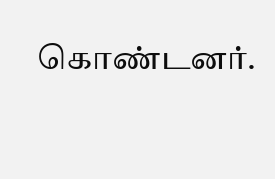கொண்டனர்.